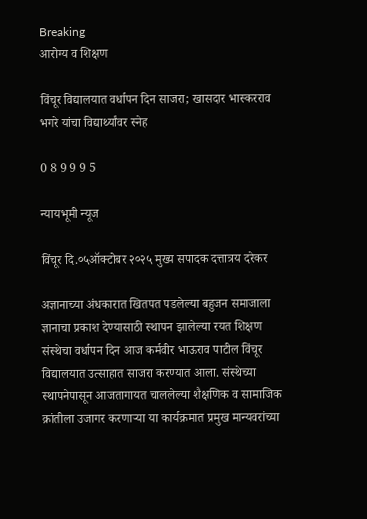Breaking
आरोग्य व शिक्षण

विंचूर विद्यालयात वर्धापन दिन साजरा; खासदार भास्करराव भगरे यांचा विद्यार्थ्यांवर स्नेह

0 8 9 9 9 5

न्यायभूमी न्यूज

विंचूर दि.०५ऑक्टोबर २०२५ मुख्य सपादक दत्तात्रय दरेकर

अज्ञानाच्या अंधकारात खितपत पडलेल्या बहुजन समाजाला ज्ञानाचा प्रकाश देण्यासाठी स्थापन झालेल्या रयत शिक्षण संस्थेचा वर्धापन दिन आज कर्मवीर भाऊराव पाटील विंचूर विद्यालयात उत्साहात साजरा करण्यात आला. संस्थेच्या स्थापनेपासून आजतागायत चाललेल्या शैक्षणिक व सामाजिक क्रांतीला उजागर करणाऱ्या या कार्यक्रमात प्रमुख मान्यवरांच्या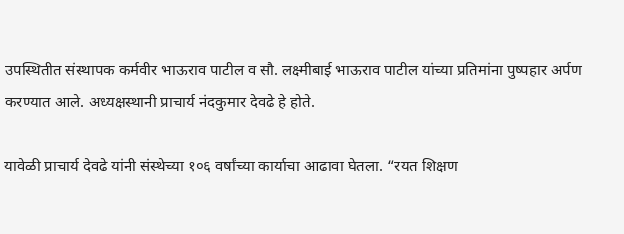उपस्थितीत संस्थापक कर्मवीर भाऊराव पाटील व सौ. लक्ष्मीबाई भाऊराव पाटील यांच्या प्रतिमांना पुष्पहार अर्पण करण्यात आले. अध्यक्षस्थानी प्राचार्य नंदकुमार देवढे हे होते.

यावेळी प्राचार्य देवढे यांनी संस्थेच्या १०६ वर्षांच्या कार्याचा आढावा घेतला. “रयत शिक्षण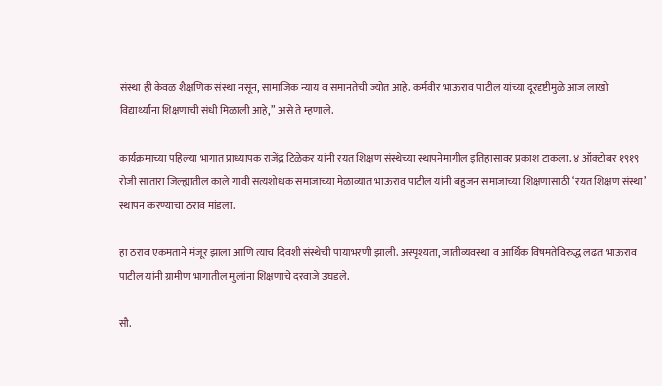संस्था ही केवळ शैक्षणिक संस्था नसून, सामाजिक न्याय व समानतेची ज्योत आहे. कर्मवीर भाऊराव पाटील यांच्या दूरदृष्टीमुळे आज लाखो विद्यार्थ्यांना शिक्षणाची संधी मिळाली आहे,” असे ते म्हणाले.

कार्यक्रमाच्या पहिल्या भागात प्राध्यापक राजेंद्र टिळेकर यांनी रयत शिक्षण संस्थेच्या स्थापनेमागील इतिहासावर प्रकाश टाकला. ४ ऑक्टोबर १९१९ रोजी सातारा जिल्ह्यातील काले गावी सत्यशोधक समाजाच्या मेळाव्यात भाऊराव पाटील यांनी बहुजन समाजाच्या शिक्षणासाठी ‘रयत शिक्षण संस्था’ स्थापन करण्याचा ठराव मांडला.

हा ठराव एकमताने मंजूर झाला आणि त्याच दिवशी संस्थेची पायाभरणी झाली. अस्पृश्यता, जातीव्यवस्था व आर्थिक विषमतेविरुद्ध लढत भाऊराव पाटील यांनी ग्रामीण भागातील मुलांना शिक्षणाचे दरवाजे उघडले.

सौ.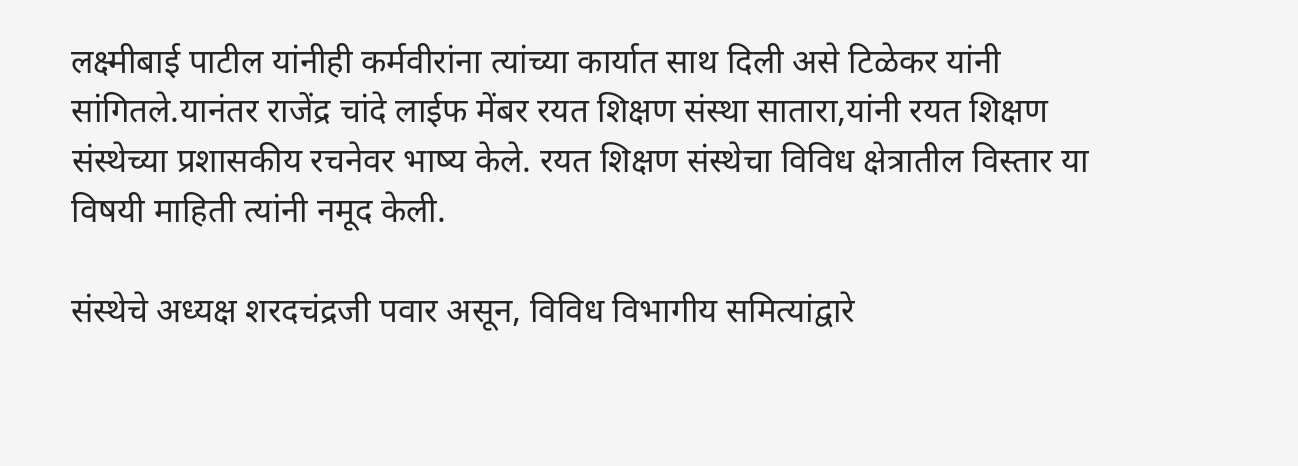लक्ष्मीबाई पाटील यांनीही कर्मवीरांना त्यांच्या कार्यात साथ दिली असे टिळेकर यांनी सांगितले.यानंतर राजेंद्र चांदे लाईफ मेंबर रयत शिक्षण संस्था सातारा,यांनी रयत शिक्षण संस्थेच्या प्रशासकीय रचनेवर भाष्य केले. रयत शिक्षण संस्थेचा विविध क्षेत्रातील विस्तार या विषयी माहिती त्यांनी नमूद केली.

संस्थेचे अध्यक्ष शरदचंद्रजी पवार असून, विविध विभागीय समित्यांद्वारे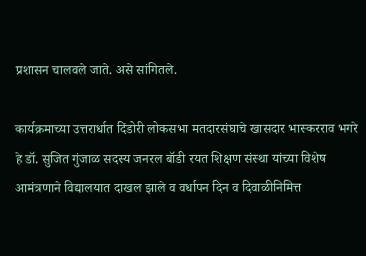प्रशासन चालवले जाते. असे सांगितले.

कार्यक्रमाच्या उत्तरार्धात दिंडोरी लोकसभा मतदारसंघाचे खासदार भास्करराव भगरे हे डॉ. सुजित गुंजाळ सदस्य जनरल बॉडी रयत शिक्षण संस्था यांच्या विशेष आमंत्रणाने विद्यालयात दाखल झाले व वर्धापन दिन व दिवाळीनिमित्त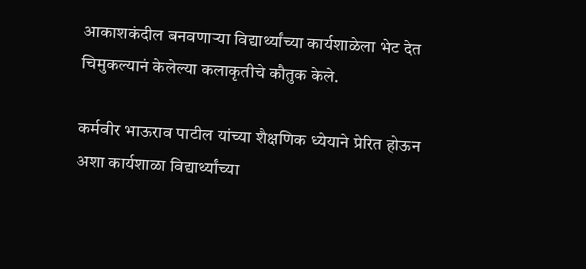आकाशकंदील बनवणाऱ्या विद्यार्थ्यांच्या कार्यशाळेला भेट देत चिमुकल्यानं केलेल्या कलाकृतीचे कौतुक केले.

कर्मवीर भाऊराव पाटील यांच्या शैक्षणिक ध्येयाने प्रेरित होऊन अशा कार्यशाळा विद्यार्थ्यांच्या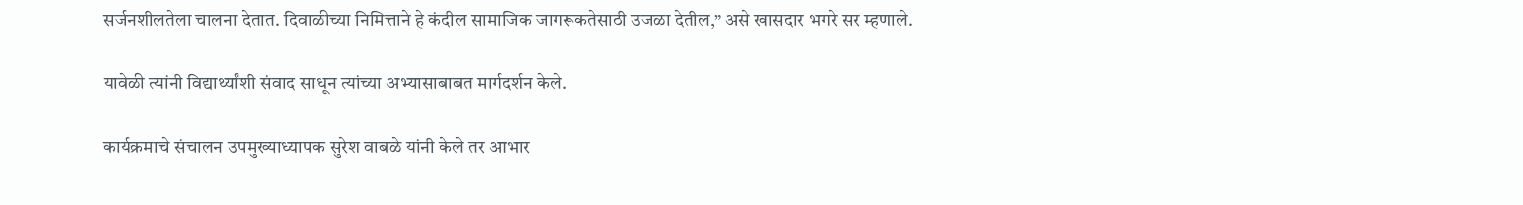सर्जनशीलतेला चालना देतात. दिवाळीच्या निमित्ताने हे कंदील सामाजिक जागरूकतेसाठी उजळा देतील,” असे खासदार भगरे सर म्हणाले.

यावेळी त्यांनी विद्यार्थ्यांशी संवाद साधून त्यांच्या अभ्यासाबाबत मार्गदर्शन केले.

कार्यक्रमाचे संचालन उपमुख्याध्यापक सुरेश वाबळे यांनी केले तर आभार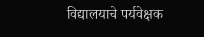विद्यालयाचे पर्यवेक्षक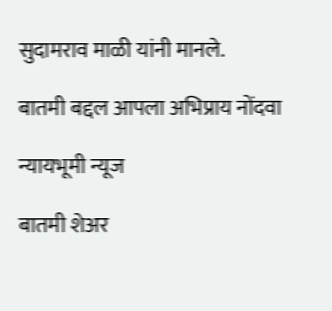सुदामराव माळी यांनी मानले.

बातमी बद्दल आपला अभिप्राय नोंदवा

न्यायभूमी न्यूज

बातमी शेअर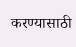करण्यासाठी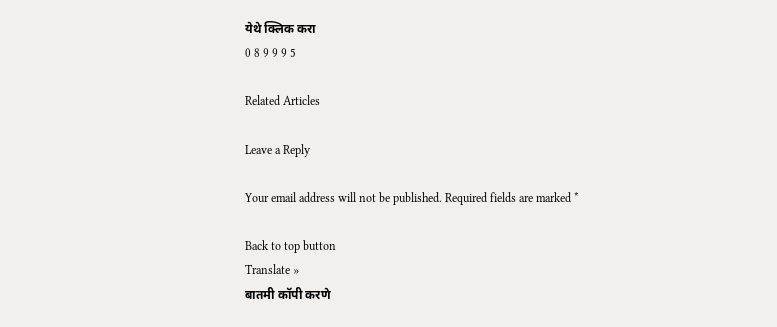येथे क्लिक करा
0 8 9 9 9 5

Related Articles

Leave a Reply

Your email address will not be published. Required fields are marked *

Back to top button
Translate »
बातमी कॉपी करणे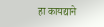हा कायद्याने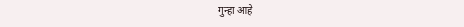गुन्हा आहे